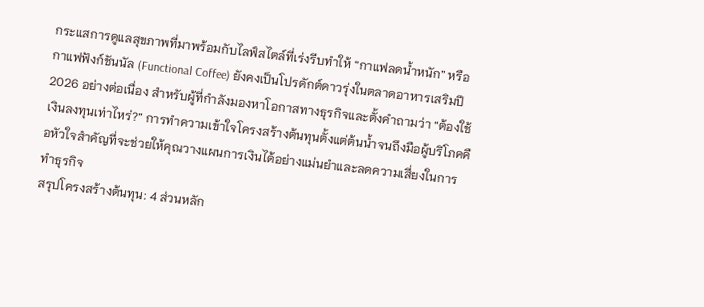กระแสการดูแลสุขภาพที่มาพร้อมกับไลฟ์สไตล์ที่เร่งรีบทำให้ “กาแฟลดน้ำหนัก” หรือกาแฟฟังก์ชันนัล (Functional Coffee) ยังคงเป็นโปรดักต์ดาวรุ่งในตลาดอาหารเสริมปี 2026 อย่างต่อเนื่อง สำหรับผู้ที่กำลังมองหาโอกาสทางธุรกิจและตั้งคำถามว่า “ต้องใช้เงินลงทุนเท่าไหร่?” การทำความเข้าใจโครงสร้างต้นทุนตั้งแต่ต้นน้ำจนถึงมือผู้บริโภคคือหัวใจสำคัญที่จะช่วยให้คุณวางแผนการเงินได้อย่างแม่นยำและลดความเสี่ยงในการทำธุรกิจ
สรุปโครงสร้างต้นทุน: 4 ส่วนหลัก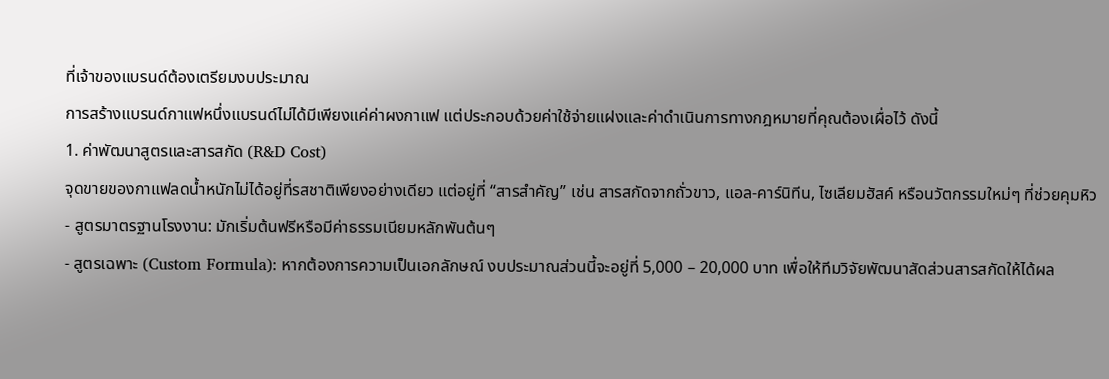ที่เจ้าของแบรนด์ต้องเตรียมงบประมาณ
การสร้างแบรนด์กาแฟหนึ่งแบรนด์ไม่ได้มีเพียงแค่ค่าผงกาแฟ แต่ประกอบด้วยค่าใช้จ่ายแฝงและค่าดำเนินการทางกฎหมายที่คุณต้องเผื่อไว้ ดังนี้
1. ค่าพัฒนาสูตรและสารสกัด (R&D Cost)
จุดขายของกาแฟลดน้ำหนักไม่ได้อยู่ที่รสชาติเพียงอย่างเดียว แต่อยู่ที่ “สารสำคัญ” เช่น สารสกัดจากถั่วขาว, แอล-คาร์นิทีน, ไซเลียมฮัสค์ หรือนวัตกรรมใหม่ๆ ที่ช่วยคุมหิว
- สูตรมาตรฐานโรงงาน: มักเริ่มต้นฟรีหรือมีค่าธรรมเนียมหลักพันต้นๆ
- สูตรเฉพาะ (Custom Formula): หากต้องการความเป็นเอกลักษณ์ งบประมาณส่วนนี้จะอยู่ที่ 5,000 – 20,000 บาท เพื่อให้ทีมวิจัยพัฒนาสัดส่วนสารสกัดให้ได้ผล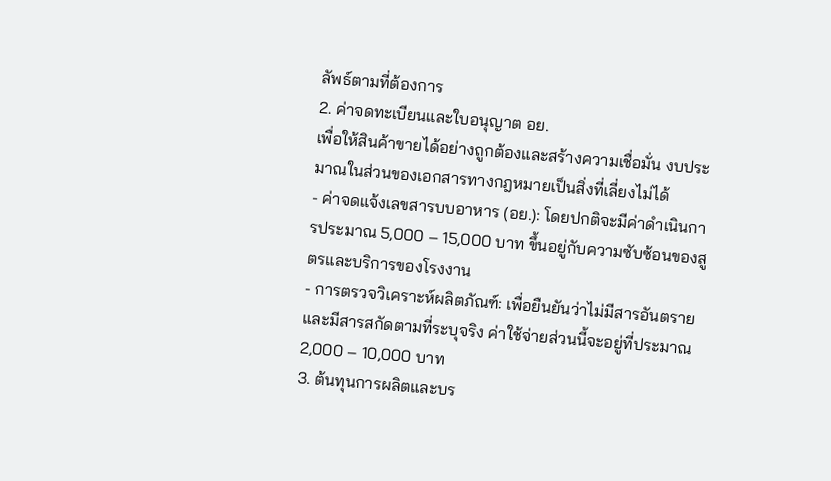ลัพธ์ตามที่ต้องการ
2. ค่าจดทะเบียนและใบอนุญาต อย.
เพื่อให้สินค้าขายได้อย่างถูกต้องและสร้างความเชื่อมั่น งบประมาณในส่วนของเอกสารทางกฎหมายเป็นสิ่งที่เลี่ยงไม่ได้
- ค่าจดแจ้งเลขสารบบอาหาร (อย.): โดยปกติจะมีค่าดำเนินการประมาณ 5,000 – 15,000 บาท ขึ้นอยู่กับความซับซ้อนของสูตรและบริการของโรงงาน
- การตรวจวิเคราะห์ผลิตภัณฑ์: เพื่อยืนยันว่าไม่มีสารอันตรายและมีสารสกัดตามที่ระบุจริง ค่าใช้จ่ายส่วนนี้จะอยู่ที่ประมาณ 2,000 – 10,000 บาท
3. ต้นทุนการผลิตและบร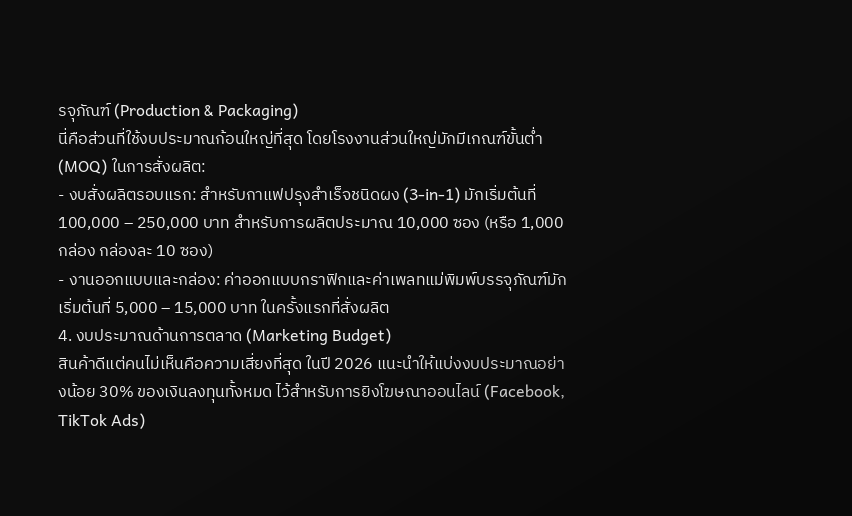รจุภัณฑ์ (Production & Packaging)
นี่คือส่วนที่ใช้งบประมาณก้อนใหญ่ที่สุด โดยโรงงานส่วนใหญ่มักมีเกณฑ์ขั้นต่ำ (MOQ) ในการสั่งผลิต:
- งบสั่งผลิตรอบแรก: สำหรับกาแฟปรุงสำเร็จชนิดผง (3-in-1) มักเริ่มต้นที่ 100,000 – 250,000 บาท สำหรับการผลิตประมาณ 10,000 ซอง (หรือ 1,000 กล่อง กล่องละ 10 ซอง)
- งานออกแบบและกล่อง: ค่าออกแบบกราฟิกและค่าเพลทแม่พิมพ์บรรจุภัณฑ์มักเริ่มต้นที่ 5,000 – 15,000 บาท ในครั้งแรกที่สั่งผลิต
4. งบประมาณด้านการตลาด (Marketing Budget)
สินค้าดีแต่คนไม่เห็นคือความเสี่ยงที่สุด ในปี 2026 แนะนำให้แบ่งงบประมาณอย่างน้อย 30% ของเงินลงทุนทั้งหมด ไว้สำหรับการยิงโฆษณาออนไลน์ (Facebook, TikTok Ads)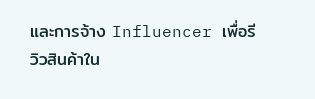และการจ้าง Influencer เพื่อรีวิวสินค้าใน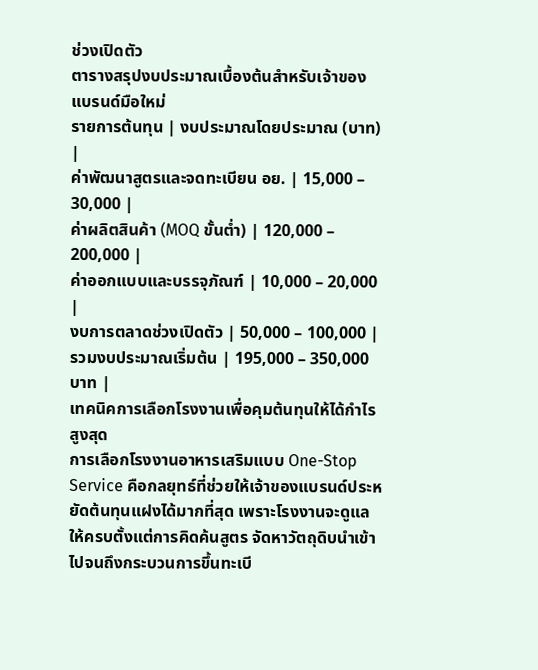ช่วงเปิดตัว
ตารางสรุปงบประมาณเบื้องต้นสำหรับเจ้าของแบรนด์มือใหม่
รายการต้นทุน | งบประมาณโดยประมาณ (บาท) |
ค่าพัฒนาสูตรและจดทะเบียน อย. | 15,000 – 30,000 |
ค่าผลิตสินค้า (MOQ ขั้นต่ำ) | 120,000 – 200,000 |
ค่าออกแบบและบรรจุภัณฑ์ | 10,000 – 20,000 |
งบการตลาดช่วงเปิดตัว | 50,000 – 100,000 |
รวมงบประมาณเริ่มต้น | 195,000 – 350,000 บาท |
เทคนิคการเลือกโรงงานเพื่อคุมต้นทุนให้ได้กำไรสูงสุด
การเลือกโรงงานอาหารเสริมแบบ One-Stop Service คือกลยุทธ์ที่ช่วยให้เจ้าของแบรนด์ประหยัดต้นทุนแฝงได้มากที่สุด เพราะโรงงานจะดูแลให้ครบตั้งแต่การคิดค้นสูตร จัดหาวัตถุดิบนำเข้า ไปจนถึงกระบวนการขึ้นทะเบี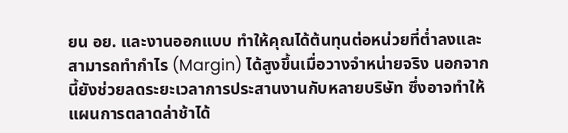ยน อย. และงานออกแบบ ทำให้คุณได้ต้นทุนต่อหน่วยที่ต่ำลงและสามารถทำกำไร (Margin) ได้สูงขึ้นเมื่อวางจำหน่ายจริง นอกจากนี้ยังช่วยลดระยะเวลาการประสานงานกับหลายบริษัท ซึ่งอาจทำให้แผนการตลาดล่าช้าได้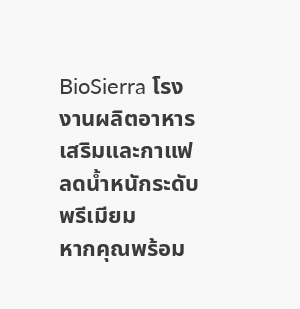BioSierra โรงงานผลิตอาหารเสริมและกาแฟลดน้ำหนักระดับพรีเมียม
หากคุณพร้อม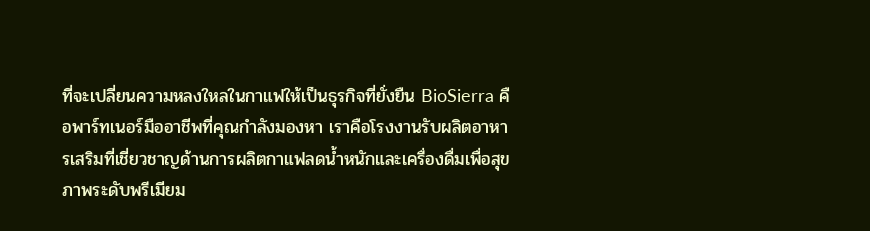ที่จะเปลี่ยนความหลงใหลในกาแฟให้เป็นธุรกิจที่ยั่งยืน BioSierra คือพาร์ทเนอร์มืออาชีพที่คุณกำลังมองหา เราคือโรงงานรับผลิตอาหารเสริมที่เชี่ยวชาญด้านการผลิตกาแฟลดน้ำหนักและเครื่องดื่มเพื่อสุขภาพระดับพรีเมียม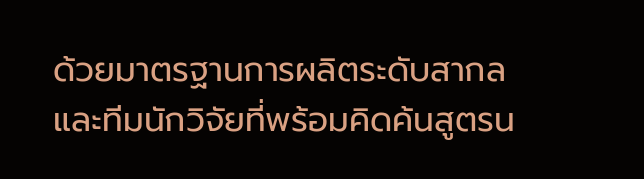ด้วยมาตรฐานการผลิตระดับสากลและทีมนักวิจัยที่พร้อมคิดค้นสูตรน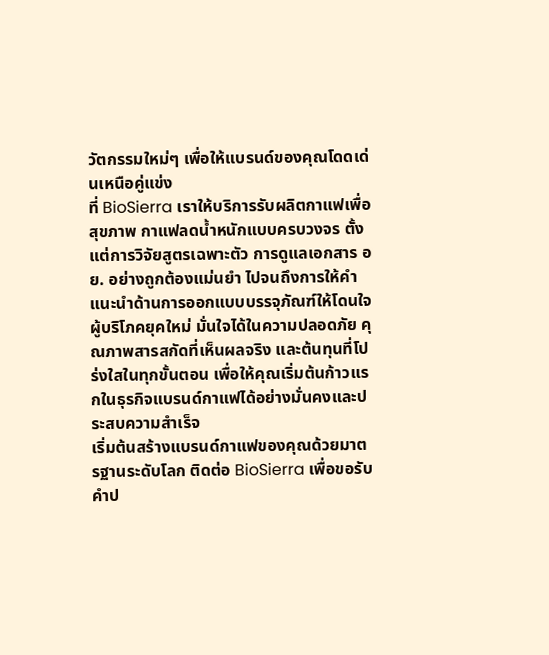วัตกรรมใหม่ๆ เพื่อให้แบรนด์ของคุณโดดเด่นเหนือคู่แข่ง
ที่ BioSierra เราให้บริการรับผลิตกาแฟเพื่อสุขภาพ กาแฟลดน้ำหนักแบบครบวงจร ตั้งแต่การวิจัยสูตรเฉพาะตัว การดูแลเอกสาร อย. อย่างถูกต้องแม่นยำ ไปจนถึงการให้คำแนะนำด้านการออกแบบบรรจุภัณฑ์ให้โดนใจผู้บริโภคยุคใหม่ มั่นใจได้ในความปลอดภัย คุณภาพสารสกัดที่เห็นผลจริง และต้นทุนที่โปร่งใสในทุกขั้นตอน เพื่อให้คุณเริ่มต้นก้าวแรกในธุรกิจแบรนด์กาแฟได้อย่างมั่นคงและประสบความสำเร็จ
เริ่มต้นสร้างแบรนด์กาแฟของคุณด้วยมาตรฐานระดับโลก ติดต่อ BioSierra เพื่อขอรับคำป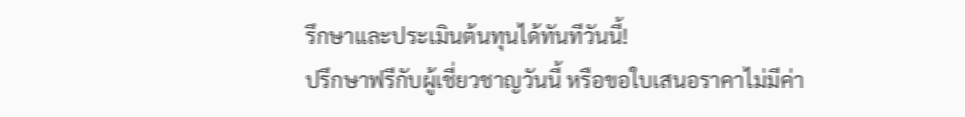รึกษาและประเมินต้นทุนได้ทันทีวันนี้!
ปรึกษาฟรีกับผู้เชี่ยวชาญวันนี้ หรือขอใบเสนอราคาไม่มีค่า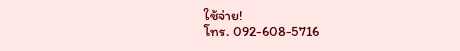ใช้จ่าย!
โทร. 092-608-5716